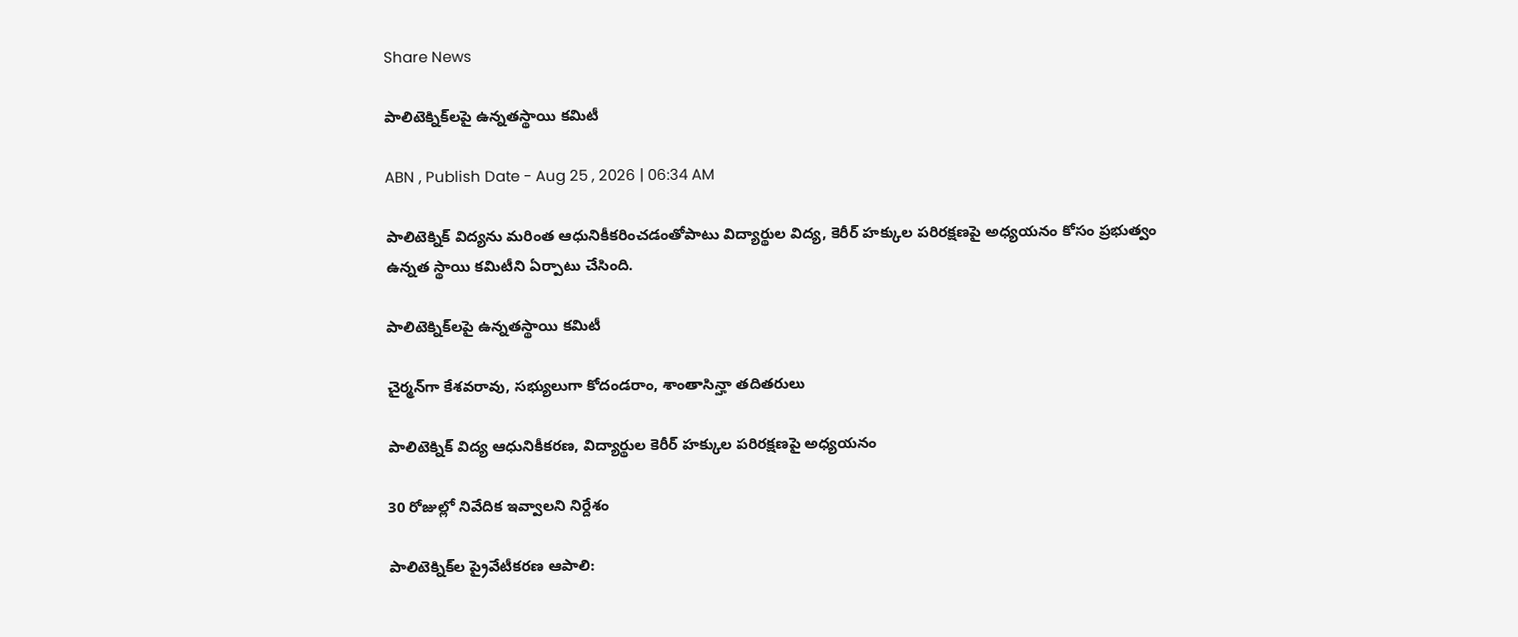Share News

పాలిటెక్నిక్‌లపై ఉన్నతస్థాయి కమిటీ

ABN , Publish Date - Aug 25 , 2026 | 06:34 AM

పాలిటెక్నిక్‌ విద్యను మరింత ఆధునికీకరించడంతోపాటు విద్యార్థుల విద్య, కెరీర్‌ హక్కుల పరిరక్షణపై అధ్యయనం కోసం ప్రభుత్వం ఉన్నత స్థాయి కమిటీని ఏర్పాటు చేసింది.

పాలిటెక్నిక్‌లపై ఉన్నతస్థాయి కమిటీ

చైర్మన్‌గా కేశవరావు, సభ్యులుగా కోదండరాం, శాంతాసిన్హా తదితరులు

పాలిటెక్నిక్‌ విద్య ఆధునికీకరణ, విద్యార్థుల కెరీర్‌ హక్కుల పరిరక్షణపై అధ్యయనం

30 రోజుల్లో నివేదిక ఇవ్వాలని నిర్దేశం

పాలిటెక్నిక్‌ల ప్రైవేటీకరణ ఆపాలి: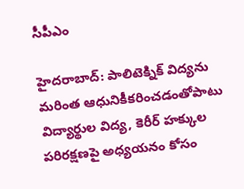సీపీఎం

హైదరాబాద్‌: పాలిటెక్నిక్‌ విద్యను మరింత ఆధునికీకరించడంతోపాటు విద్యార్థుల విద్య, కెరీర్‌ హక్కుల పరిరక్షణపై అధ్యయనం కోసం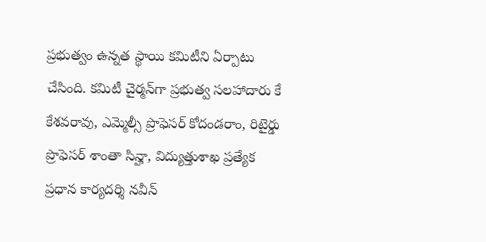ప్రభుత్వం ఉన్నత స్థాయి కమిటీని ఏర్పాటు చేసింది. కమిటీ చైర్మన్‌గా ప్రభుత్వ సలహాదారు కే కేశవరావు, ఎమ్మెల్సీ ప్రొఫెసర్‌ కోదండరాం, రిటైర్డు ప్రొఫెసర్‌ శాంతా సిన్హా, విద్యుత్తుశాఖ ప్రత్యేక ప్రధాన కార్యదర్శి నవీన్‌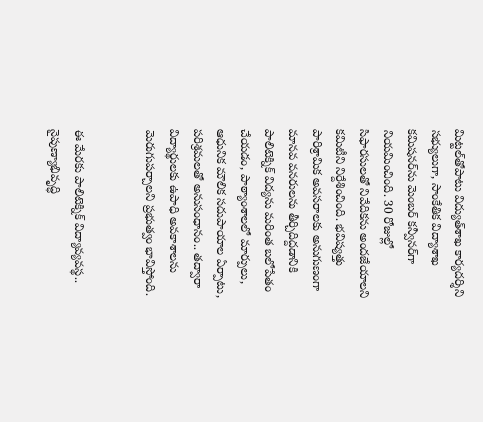మిట్టల్‌తోపాటు విద్యుత్‌శాఖ కార్యదర్శిని సభ్యులుగా, సాంకేతిక విద్యాశాఖ కమిషనర్‌ను మెంబర్‌ కన్వీనర్‌గా నియమించింది. 30 రోజుల్లో సిఫారసులతో నివేదికను అందజేయాలని కమిటీని నిర్దేశించింది. భవిష్యత్తు పారిశ్రామిక అవసరాలకు అనుగుణంగా మానవ వనరులను తీర్చిదిద్దడానికి పాలిటెక్నిక్‌ విద్యను మరింత బలోపేతం చేయడం, పాఠ్యాంశాలలో మార్పులు, ఆధునిక మౌలిక సదుపాయాల ఏర్పాటు, పరిశ్రమలతో అనుసంధానం.. తద్వారా విద్యార్థులకు ఉపాధి అవకాశాలను మెరుగుపర్చాలని ప్రభుత్వం భావిస్తోంది.


ఈ మేరకు పాలిటెక్నిక్‌ విద్యావ్యవస్థ.. నైపుణ్యాభివృద్ధి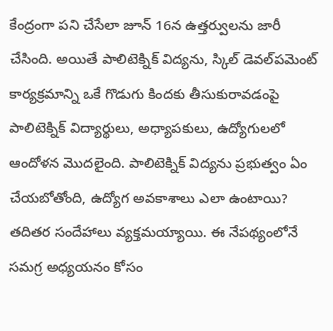కేంద్రంగా పని చేసేలా జూన్‌ 16న ఉత్తర్వులను జారీ చేసింది. అయితే పాలిటెక్నిక్‌ విద్యను, స్కిల్‌ డెవల్‌పమెంట్‌ కార్యక్రమాన్ని ఒకే గొడుగు కిందకు తీసుకురావడంపై పాలిటెక్నిక్‌ విద్యార్థులు, అధ్యాపకులు, ఉద్యోగులలో ఆందోళన మొదలైంది. పాలిటెక్నిక్‌ విద్యను ప్రభుత్వం ఏం చేయబోతోంది, ఉద్యోగ అవకాశాలు ఎలా ఉంటాయి? తదితర సందేహాలు వ్యక్తమయ్యాయి. ఈ నేపథ్యంలోనే సమగ్ర అధ్యయనం కోసం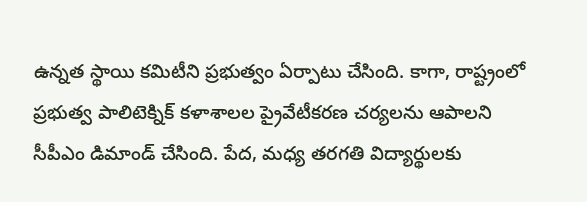ఉన్నత స్థాయి కమిటీని ప్రభుత్వం ఏర్పాటు చేసింది. కాగా, రాష్ట్రంలో ప్రభుత్వ పాలిటెక్నిక్‌ కళాశాలల ప్రైవేటీకరణ చర్యలను ఆపాలని సీపీఎం డిమాండ్‌ చేసింది. పేద, మధ్య తరగతి విద్యార్థులకు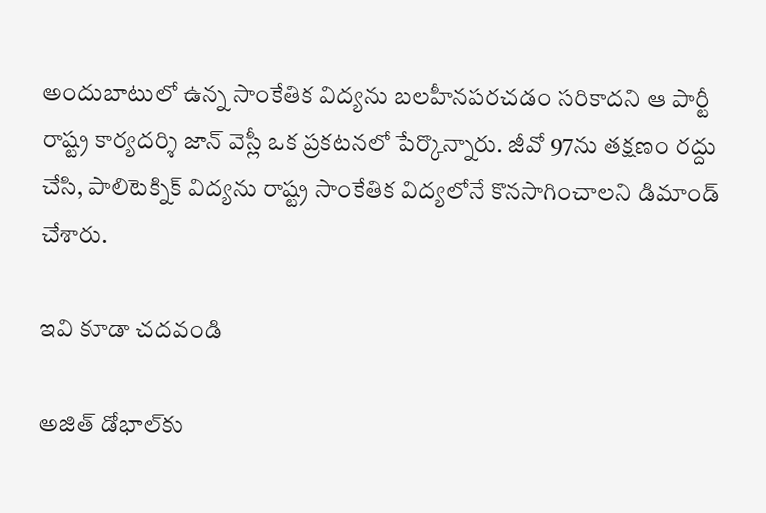అందుబాటులో ఉన్న సాంకేతిక విద్యను బలహీనపరచడం సరికాదని ఆ పార్టీ రాష్ట్ర కార్యదర్శి జాన్‌ వెస్లీ ఒక ప్రకటనలో పేర్కొన్నారు. జీవో 97ను తక్షణం రద్దు చేసి, పాలిటెక్నిక్‌ విద్యను రాష్ట్ర సాంకేతిక విద్యలోనే కొనసాగించాలని డిమాండ్‌ చేశారు.

ఇవి కూడా చదవండి

అజిత్‌ డోభాల్‌కు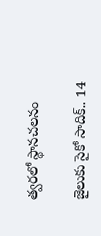త్వరలో స్థానచలనం

జైలుకు సైకో సాదిక్‌.. 14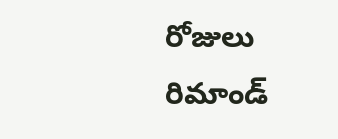రోజులు రిమాండ్‌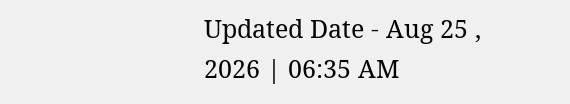Updated Date - Aug 25 , 2026 | 06:35 AM